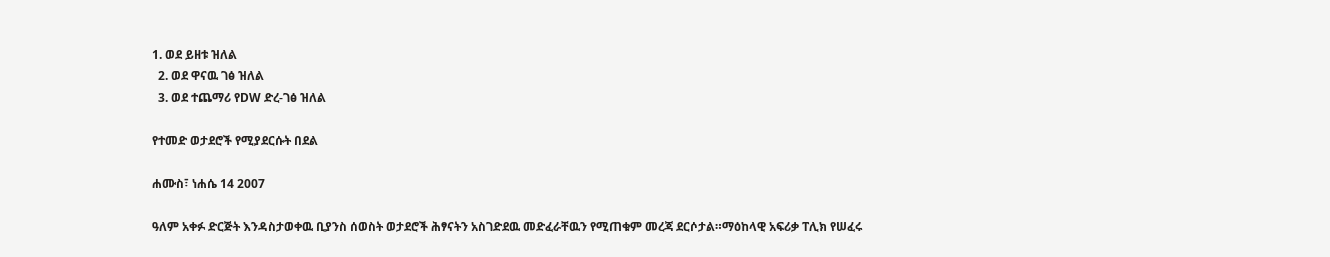1. ወደ ይዘቱ ዝለል
  2. ወደ ዋናዉ ገፅ ዝለል
  3. ወደ ተጨማሪ የDW ድረ-ገፅ ዝለል

የተመድ ወታደሮች የሚያደርሱት በደል

ሐሙስ፣ ነሐሴ 14 2007

ዓለም አቀፉ ድርጅት እንዳስታወቀዉ ቢያንስ ሰወስት ወታደሮች ሕፃናትን አስገድደዉ መድፈራቸዉን የሚጠቁም መረጃ ደርሶታል።ማዕከላዊ አፍሪቃ ፐሊክ የሠፈሩ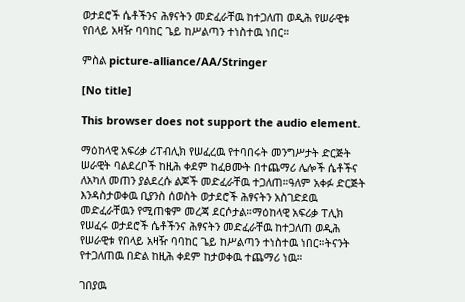ወታደሮች ሴቶችንና ሕፃናትን መድፈራቸዉ ከተጋለጠ ወዲሕ የሠራዊቱ የበላይ አዛዥ ባባከር ጌይ ከሥልጣን ተነስተዉ ነበር።

ምስል picture-alliance/AA/Stringer

[No title]

This browser does not support the audio element.

ማዕከላዊ አፍሪቃ ሪፐብሊክ የሠፈረዉ የተባበሩት መንግሥታት ድርጅት ሠራዊት ባልደረቦች ከዚሕ ቀደም ከፈፀሙት በተጨማሪ ሌሎች ሴቶችና ለአካለ መጠን ያልደረሱ ልጆች መድፈራቸዉ ተጋለጠ።ዓለም አቀፉ ድርጅት እንዳስታወቀዉ ቢያንስ ሰወስት ወታደሮች ሕፃናትን አስገድደዉ መድፈራቸዉን የሚጠቁም መረጃ ደርሶታል።ማዕከላዊ አፍሪቃ ፐሊክ የሠፈሩ ወታደሮች ሴቶችንና ሕፃናትን መድፈራቸዉ ከተጋለጠ ወዲሕ የሠራዊቱ የበላይ አዛዥ ባባከር ጌይ ከሥልጣን ተነስተዉ ነበር።ትናንት የተጋለጠዉ በድል ከዚሕ ቀደም ከታወቀዉ ተጨማሪ ነዉ።

ገበያዉ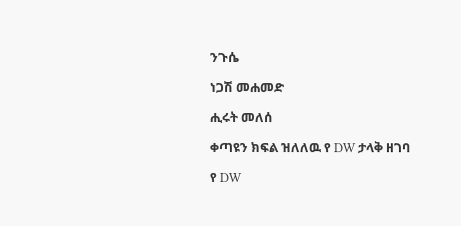ንጉሴ

ነጋሽ መሐመድ

ሒሩት መለሰ

ቀጣዩን ክፍል ዝለለዉ የ DW ታላቅ ዘገባ

የ DW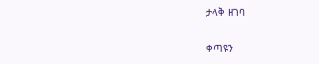ታላቅ ዘገባ

ቀጣዩን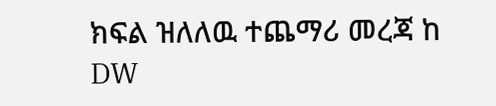ክፍል ዝለለዉ ተጨማሪ መረጃ ከ DW